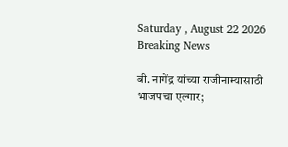Saturday , August 22 2026
Breaking News

बी. नागेंद्र यांच्या राजीनाम्यासाठी भाजपचा एल्गार;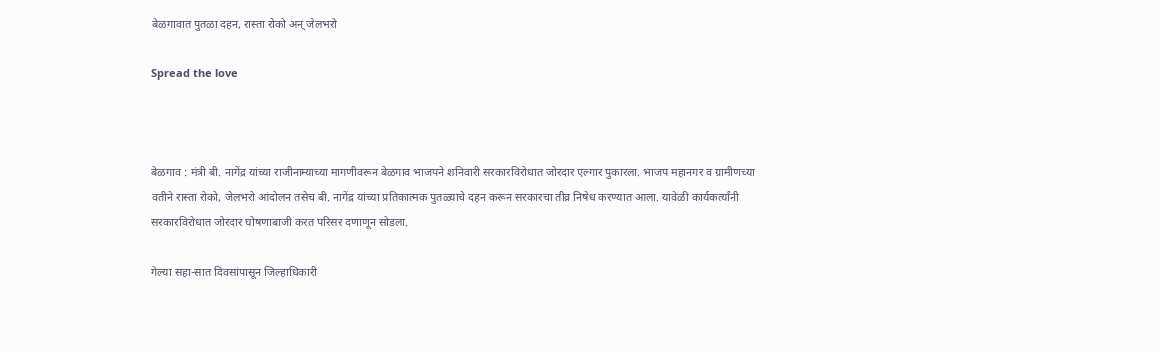बेळगावात पुतळा दहन, रास्ता रोको अन् जेलभरो

Spread the love



बेळगाव : मंत्री बी. नागेंद्र यांच्या राजीनाम्याच्या मागणीवरून बेळगाव भाजपने शनिवारी सरकारविरोधात जोरदार एल्गार पुकारला. भाजप महानगर व ग्रामीणच्या वतीने रास्ता रोको, जेलभरो आंदोलन तसेच बी. नागेंद्र यांच्या प्रतिकात्मक पुतळ्याचे दहन करून सरकारचा तीव्र निषेध करण्यात आला. यावेळी कार्यकर्त्यांनी सरकारविरोधात जोरदार घोषणाबाजी करत परिसर दणाणून सोडला.

गेल्या सहा-सात दिवसांपासून जिल्हाधिकारी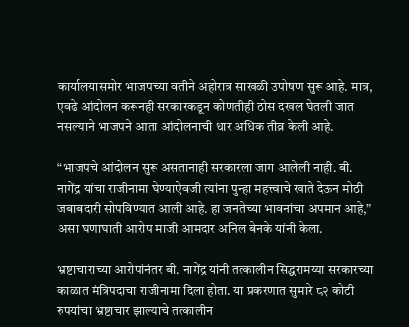कार्यालयासमोर भाजपच्या वतीने अहोरात्र साखळी उपोषण सुरू आहे. मात्र, एवढे आंदोलन करूनही सरकारकडून कोणतीही ठोस दखल घेतली जात नसल्याने भाजपने आता आंदोलनाची धार अधिक तीव्र केली आहे.

“भाजपचे आंदोलन सुरू असतानाही सरकारला जाग आलेली नाही. बी. नागेंद्र यांचा राजीनामा घेण्याऐवजी त्यांना पुन्हा महत्त्वाचे खाते देऊन मोठी जबाबदारी सोपविण्यात आली आहे. हा जनतेच्या भावनांचा अपमान आहे,” असा घणाघाती आरोप माजी आमदार अनिल बेनके यांनी केला.

भ्रष्टाचाराच्या आरोपांनंतर बी. नागेंद्र यांनी तत्कालीन सिद्धरामय्या सरकारच्या काळात मंत्रिपदाचा राजीनामा दिला होता. या प्रकरणात सुमारे ८२ कोटी रुपयांचा भ्रष्टाचार झाल्याचे तत्कालीन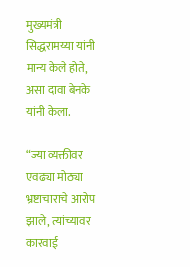मुख्यमंत्री सिद्धरामय्या यांनी मान्य केले होते, असा दावा बेनके यांनी केला.

“ज्या व्यक्तीवर एवढ्या मोठ्या भ्रष्टाचाराचे आरोप झाले, त्यांच्यावर कारवाई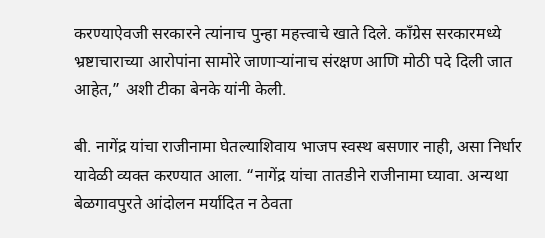करण्याऐवजी सरकारने त्यांनाच पुन्हा महत्त्वाचे खाते दिले. काँग्रेस सरकारमध्ये भ्रष्टाचाराच्या आरोपांना सामोरे जाणाऱ्यांनाच संरक्षण आणि मोठी पदे दिली जात आहेत,” अशी टीका बेनके यांनी केली.

बी. नागेंद्र यांचा राजीनामा घेतल्याशिवाय भाजप स्वस्थ बसणार नाही, असा निर्धार यावेळी व्यक्त करण्यात आला. “नागेंद्र यांचा तातडीने राजीनामा घ्यावा. अन्यथा बेळगावपुरते आंदोलन मर्यादित न ठेवता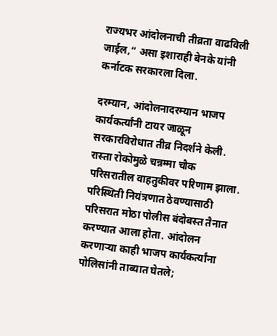राज्यभर आंदोलनाची तीव्रता वाढविली जाईल,” असा इशाराही बेनके यांनी कर्नाटक सरकारला दिला.

दरम्यान, आंदोलनादरम्यान भाजप कार्यकर्त्यांनी टायर जाळून सरकारविरोधात तीव्र निदर्शने केली. रास्ता रोकोमुळे चन्नम्मा चौक परिसरातील वाहतुकीवर परिणाम झाला. परिस्थिती नियंत्रणात ठेवण्यासाठी परिसरात मोठा पोलीस बंदोबस्त तैनात करण्यात आला होता. आंदोलन करणाऱ्या काही भाजप कार्यकर्त्यांना पोलिसांनी ताब्यात घेतले;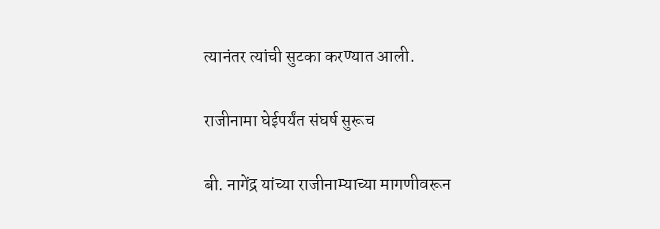त्यानंतर त्यांची सुटका करण्यात आली.

राजीनामा घेईपर्यंत संघर्ष सुरूच

बी. नागेंद्र यांच्या राजीनाम्याच्या मागणीवरून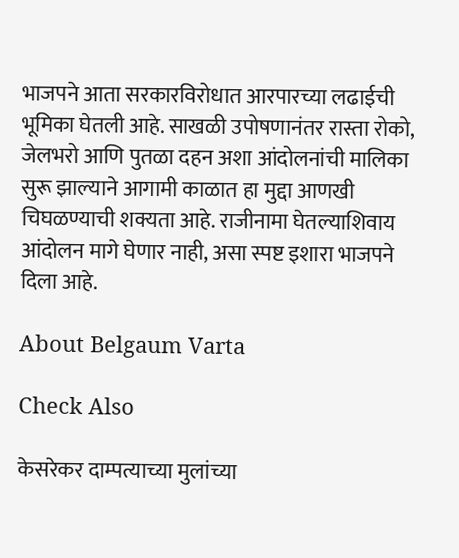भाजपने आता सरकारविरोधात आरपारच्या लढाईची भूमिका घेतली आहे. साखळी उपोषणानंतर रास्ता रोको, जेलभरो आणि पुतळा दहन अशा आंदोलनांची मालिका सुरू झाल्याने आगामी काळात हा मुद्दा आणखी चिघळण्याची शक्यता आहे. राजीनामा घेतल्याशिवाय आंदोलन मागे घेणार नाही, असा स्पष्ट इशारा भाजपने दिला आहे.

About Belgaum Varta

Check Also

केसरेकर दाम्पत्याच्या मुलांच्या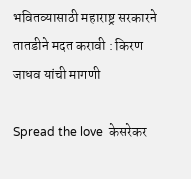भवितव्यासाठी महाराष्ट्र सरकारने तातडीने मदत करावी : किरण जाधव यांची मागणी

Spread the love  केसरेकर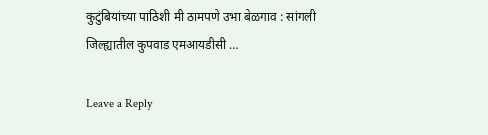कुटुंबियांच्या पाठिशी मी ठामपणे उभा बेळगाव : सांगली जिल्ह्यातील कुपवाड एमआयडीसी …

Leave a Reply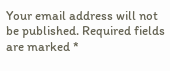Your email address will not be published. Required fields are marked *